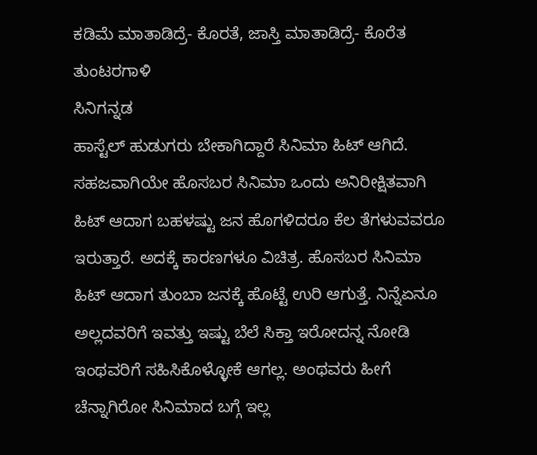ಕಡಿಮೆ ಮಾತಾಡಿದ್ರೆ- ಕೊರತೆ, ಜಾಸ್ತಿ ಮಾತಾಡಿದ್ರೆ- ಕೊರೆತ
ತುಂಟರಗಾಳಿ
ಸಿನಿಗನ್ನಡ
ಹಾಸ್ಟೆಲ್ ಹುಡುಗರು ಬೇಕಾಗಿದ್ದಾರೆ ಸಿನಿಮಾ ಹಿಟ್ ಆಗಿದೆ. ಸಹಜವಾಗಿಯೇ ಹೊಸಬರ ಸಿನಿಮಾ ಒಂದು ಅನಿರೀಕ್ಷಿತವಾಗಿ ಹಿಟ್ ಆದಾಗ ಬಹಳಷ್ಟು ಜನ ಹೊಗಳಿದರೂ ಕೆಲ ತೆಗಳುವವರೂ ಇರುತ್ತಾರೆ. ಅದಕ್ಕೆ ಕಾರಣಗಳೂ ವಿಚಿತ್ರ. ಹೊಸಬರ ಸಿನಿಮಾ ಹಿಟ್ ಆದಾಗ ತುಂಬಾ ಜನಕ್ಕೆ ಹೊಟ್ಟೆ ಉರಿ ಆಗುತ್ತೆ. ನಿನ್ನೆಏನೂ ಅಲ್ಲದವರಿಗೆ ಇವತ್ತು ಇಷ್ಟು ಬೆಲೆ ಸಿಕ್ತಾ ಇರೋದನ್ನ ನೋಡಿ ಇಂಥವರಿಗೆ ಸಹಿಸಿಕೊಳ್ಳೋಕೆ ಆಗಲ್ಲ. ಅಂಥವರು ಹೀಗೆ ಚೆನ್ನಾಗಿರೋ ಸಿನಿಮಾದ ಬಗ್ಗೆ ಇಲ್ಲ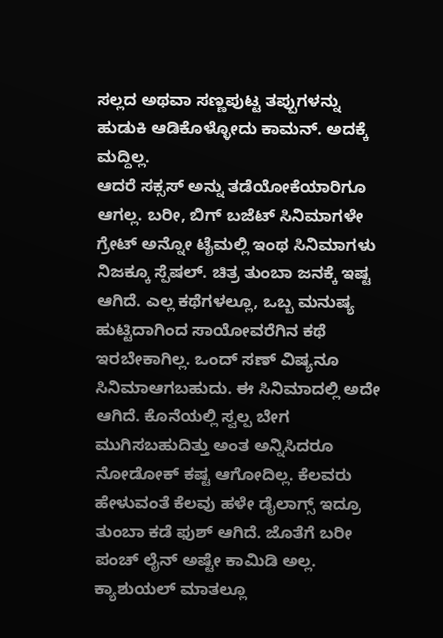ಸಲ್ಲದ ಅಥವಾ ಸಣ್ಣಪುಟ್ಟ ತಪ್ಪುಗಳನ್ನು ಹುಡುಕಿ ಆಡಿಕೊಳ್ಳೋದು ಕಾಮನ್. ಅದಕ್ಕೆ ಮದ್ದಿಲ್ಲ.
ಆದರೆ ಸಕ್ಸಸ್ ಅನ್ನು ತಡೆಯೋಕೆಯಾರಿಗೂ ಆಗಲ್ಲ. ಬರೀ, ಬಿಗ್ ಬಜೆಟ್ ಸಿನಿಮಾಗಳೇ ಗ್ರೇಟ್ ಅನ್ನೋ ಟೈಮಲ್ಲಿ ಇಂಥ ಸಿನಿಮಾಗಳು ನಿಜಕ್ಕೂ ಸ್ಪೆಷಲ್. ಚಿತ್ರ ತುಂಬಾ ಜನಕ್ಕೆ ಇಷ್ಟ ಆಗಿದೆ. ಎಲ್ಲ ಕಥೆಗಳಲ್ಲೂ, ಒಬ್ಬ ಮನುಷ್ಯ ಹುಟ್ಟಿದಾಗಿಂದ ಸಾಯೋವರೆಗಿನ ಕಥೆ ಇರಬೇಕಾಗಿಲ್ಲ. ಒಂದ್ ಸಣ್ ವಿಷ್ಯನೂ ಸಿನಿಮಾಆಗಬಹುದು. ಈ ಸಿನಿಮಾದಲ್ಲಿ ಅದೇ ಆಗಿದೆ. ಕೊನೆಯಲ್ಲಿ ಸ್ವಲ್ಪ ಬೇಗ ಮುಗಿಸಬಹುದಿತ್ತು ಅಂತ ಅನ್ನಿಸಿದರೂ ನೋಡೋಕ್ ಕಷ್ಟ ಆಗೋದಿಲ್ಲ. ಕೆಲವರು ಹೇಳುವಂತೆ ಕೆಲವು ಹಳೇ ಡೈಲಾಗ್ಸ್ ಇದ್ರೂ ತುಂಬಾ ಕಡೆ ಫುಶ್ ಆಗಿದೆ. ಜೊತೆಗೆ ಬರೀ ಪಂಚ್ ಲೈನ್ ಅಷ್ಟೇ ಕಾಮಿಡಿ ಅಲ್ಲ.
ಕ್ಯಾಶುಯಲ್ ಮಾತಲ್ಲೂ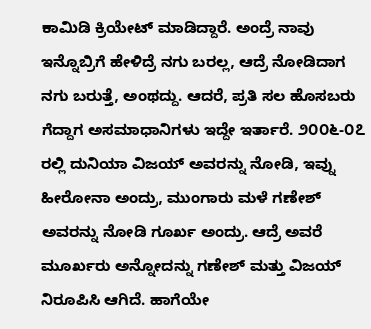ಕಾಮಿಡಿ ಕ್ರಿಯೇಟ್ ಮಾಡಿದ್ದಾರೆ. ಅಂದ್ರೆ ನಾವು ಇನ್ನೊಬ್ರಿಗೆ ಹೇಳಿದ್ರೆ ನಗು ಬರಲ್ಲ, ಆದ್ರೆ ನೋಡಿದಾಗ ನಗು ಬರುತ್ತೆ, ಅಂಥದ್ದು. ಆದರೆ, ಪ್ರತಿ ಸಲ ಹೊಸಬರು ಗೆದ್ದಾಗ ಅಸಮಾಧಾನಿಗಳು ಇದ್ದೇ ಇರ್ತಾರೆ. ೨೦೦೬-೦೭ ರಲ್ಲಿ ದುನಿಯಾ ವಿಜಯ್ ಅವರನ್ನು ನೋಡಿ, ಇವ್ನು ಹೀರೋನಾ ಅಂದ್ರು, ಮುಂಗಾರು ಮಳೆ ಗಣೇಶ್ ಅವರನ್ನು ನೋಡಿ ಗೂರ್ಖ ಅಂದ್ರು. ಆದ್ರೆ ಅವರೆ ಮೂರ್ಖರು ಅನ್ನೋದನ್ನು ಗಣೇಶ್ ಮತ್ತು ವಿಜಯ್ ನಿರೂಪಿಸಿ ಆಗಿದೆ. ಹಾಗೆಯೇ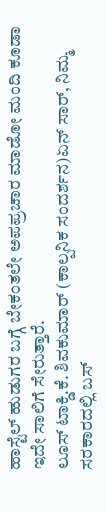ಹಾಸ್ಟೆಲ್ ಹುಡುಗರ ಬಗ್ಗೆ ಬೇಕಂತಲೇ ಅಪಪ್ರಚಾರ ಮಾಡೋ ಮಂದಿ ಕೂಡಾ ಇದೇ ಸಾಲಿಗೆ ಸೇರುತ್ತಾರೆ.
ಲೂಸ್ ಟಾಕ್ಡಿ.ಕೆ. ಶಿವಕುಮಾರ್ (ಕಾಲ್ಪನಿಕ ಸಂದರ್ಶನ)ಏನ್ ಸಾರ್, ನಿಮ್ಮ ಸರಕಾರದಲ್ಲಿ ಬಸ್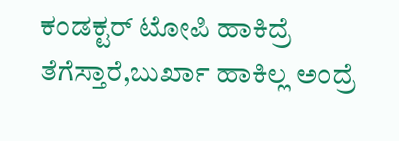ಕಂಡಕ್ಟರ್ ಟೋಪಿ ಹಾಕಿದ್ರೆ ತೆಗೆಸ್ತಾರೆ,ಬುರ್ಖಾ ಹಾಕಿಲ್ಲ ಅಂದ್ರೆ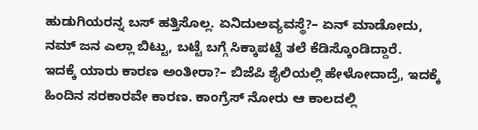ಹುಡುಗಿಯರನ್ನ ಬಸ್ ಹತ್ತಿಸೊಲ್ಲ. ಏನಿದುಅವ್ಯವಸ್ಥೆ?– ಏನ್ ಮಾಡೋದು, ನಮ್ ಜನ ಎಲ್ಲಾ ಬಿಟ್ಟು, ಬಟ್ಟೆ ಬಗ್ಗೆ ಸಿಕ್ಕಾಪಟ್ಟೆ ತಲೆ ಕೆಡಿಸ್ಕೊಂಡಿದ್ದಾರೆ.
ಇದಕ್ಕೆ ಯಾರು ಕಾರಣ ಅಂತೀರಾ?– ಬಿಜೆಪಿ ಶೈಲಿಯಲ್ಲಿ ಹೇಳೋದಾದ್ರೆ, ಇದಕ್ಕೆ ಹಿಂದಿನ ಸರಕಾರವೇ ಕಾರಣ. ಕಾಂಗ್ರೆಸ್ ನೋರು ಆ ಕಾಲದಲ್ಲಿ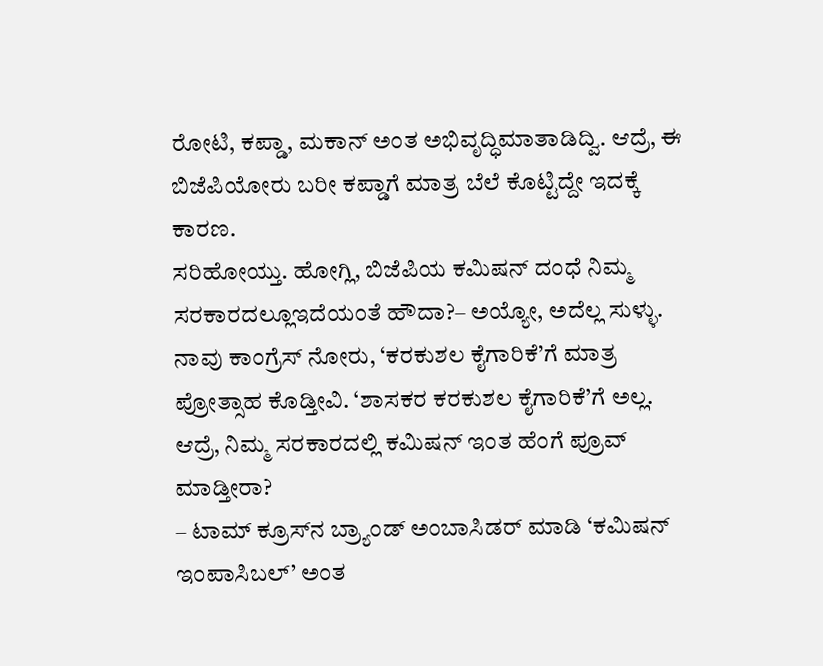ರೋಟಿ, ಕಪ್ಡಾ, ಮಕಾನ್ ಅಂತ ಅಭಿವೃದ್ಧಿಮಾತಾಡಿದ್ವಿ. ಆದ್ರೆ, ಈ ಬಿಜೆಪಿಯೋರು ಬರೀ ಕಪ್ಡಾಗೆ ಮಾತ್ರ ಬೆಲೆ ಕೊಟ್ಟಿದ್ದೇ ಇದಕ್ಕೆ ಕಾರಣ.
ಸರಿಹೋಯ್ತು. ಹೋಗ್ಲಿ, ಬಿಜೆಪಿಯ ಕಮಿಷನ್ ದಂಧೆ ನಿಮ್ಮ ಸರಕಾರದಲ್ಲೂಇದೆಯಂತೆ ಹೌದಾ?– ಅಯ್ಯೋ, ಅದೆಲ್ಲ ಸುಳ್ಳು. ನಾವು ಕಾಂಗ್ರೆಸ್ ನೋರು, ‘ಕರಕುಶಲ ಕೈಗಾರಿಕೆ’ಗೆ ಮಾತ್ರ ಪ್ರೋತ್ಸಾಹ ಕೊಡ್ತೀವಿ. ‘ಶಾಸಕರ ಕರಕುಶಲ ಕೈಗಾರಿಕೆ’ಗೆ ಅಲ್ಲ.
ಆದ್ರೆ, ನಿಮ್ಮ ಸರಕಾರದಲ್ಲಿ ಕಮಿಷನ್ ಇಂತ ಹೆಂಗೆ ಪ್ರೂವ್ ಮಾಡ್ತೀರಾ?
– ಟಾಮ್ ಕ್ರೂಸ್‌ನ ಬ್ರ್ಯಾಂಡ್ ಅಂಬಾಸಿಡರ್ ಮಾಡಿ ‘ಕಮಿಷನ್ ಇಂಪಾಸಿಬಲ್’ ಅಂತ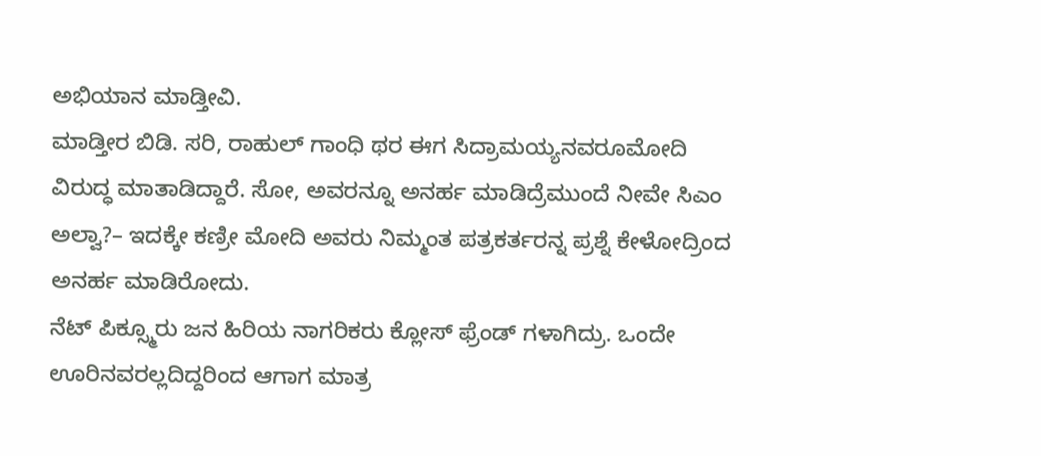ಅಭಿಯಾನ ಮಾಡ್ತೀವಿ.
ಮಾಡ್ತೀರ ಬಿಡಿ. ಸರಿ, ರಾಹುಲ್ ಗಾಂಧಿ ಥರ ಈಗ ಸಿದ್ರಾಮಯ್ಯನವರೂಮೋದಿ ವಿರುದ್ಧ ಮಾತಾಡಿದ್ದಾರೆ. ಸೋ, ಅವರನ್ನೂ ಅನರ್ಹ ಮಾಡಿದ್ರೆಮುಂದೆ ನೀವೇ ಸಿಎಂ ಅಲ್ವಾ?– ಇದಕ್ಕೇ ಕಣ್ರೀ ಮೋದಿ ಅವರು ನಿಮ್ಮಂತ ಪತ್ರಕರ್ತರನ್ನ ಪ್ರಶ್ನೆ ಕೇಳೋದ್ರಿಂದ ಅನರ್ಹ ಮಾಡಿರೋದು.
ನೆಟ್ ಪಿಕ್ಸ್ಮೂರು ಜನ ಹಿರಿಯ ನಾಗರಿಕರು ಕ್ಲೋಸ್ ಫ್ರೆಂಡ್ ಗಳಾಗಿದ್ರು. ಒಂದೇ ಊರಿನವರಲ್ಲದಿದ್ದರಿಂದ ಆಗಾಗ ಮಾತ್ರ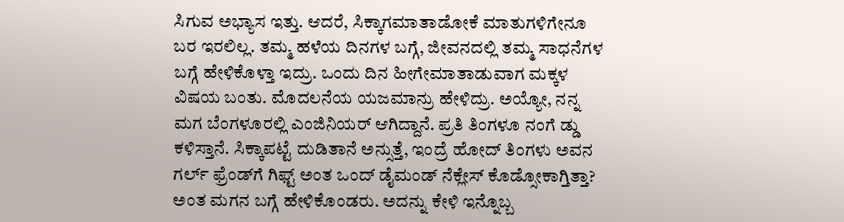ಸಿಗುವ ಅಭ್ಯಾಸ ಇತ್ತು. ಆದರೆ, ಸಿಕ್ಕಾಗಮಾತಾಡೋಕೆ ಮಾತುಗಳಿಗೇನೂ ಬರ ಇರಲಿಲ್ಲ. ತಮ್ಮ ಹಳೆಯ ದಿನಗಳ ಬಗ್ಗೆ, ಜೀವನದಲ್ಲಿ ತಮ್ಮ ಸಾಧನೆಗಳ ಬಗ್ಗೆ ಹೇಳಿಕೊಳ್ತಾ ಇದ್ರು. ಒಂದು ದಿನ ಹೀಗೇಮಾತಾಡುವಾಗ ಮಕ್ಕಳ ವಿಷಯ ಬಂತು. ಮೊದಲನೆಯ ಯಜಮಾನ್ರು ಹೇಳಿದ್ರು. ಅಯ್ಯೋ, ನನ್ನ ಮಗ ಬೆಂಗಳೂರಲ್ಲಿ ಎಂಜಿನಿಯರ್ ಆಗಿದ್ದಾನೆ. ಪ್ರತಿ ತಿಂಗಳೂ ನಂಗೆ ಡ್ಡು ಕಳಿಸ್ತಾನೆ. ಸಿಕ್ಕಾಪಟ್ಟೆ ದುಡಿತಾನೆ ಅನ್ಸುತ್ತೆ, ಇಂದ್ರೆ ಹೋದ್ ತಿಂಗಳು ಅವನ ಗರ್ಲ್ ಫ್ರೆಂಡ್‌ಗೆ ಗಿಫ್ಟ್ ಅಂತ ಒಂದ್ ಡೈಮಂಡ್ ನೆಕ್ಲೇಸ್ ಕೊಡ್ಸೋಕಾಗ್ತಿತ್ತಾ? ಅಂತ ಮಗನ ಬಗ್ಗೆ ಹೇಳಿಕೊಂಡರು. ಅದನ್ನು ಕೇಳಿ ಇನ್ನೊಬ್ಬ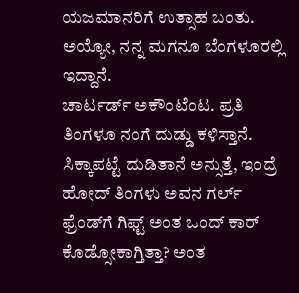ಯಜಮಾನರಿಗೆ ಉತ್ಸಾಹ ಬಂತು. ಅಯ್ಯೋ, ನನ್ನ ಮಗನೂ ಬೆಂಗಳೂರಲ್ಲಿ ಇದ್ದಾನೆ.
ಚಾರ್ಟರ್ಡ್ ಅಕೌಂಟೆಂಟ. ಪ್ರತಿ ತಿಂಗಳೂ ನಂಗೆ ದುಡ್ಡು ಕಳಿಸ್ತಾನೆ. ಸಿಕ್ಕಾಪಟ್ಟೆ ದುಡಿತಾನೆ ಅನ್ಸುತ್ತೆ, ಇಂದ್ರೆ ಹೋದ್ ತಿಂಗಳು ಅವನ ಗರ್ಲ್ ಫ್ರೆಂಡ್‌ಗೆ ಗಿಫ್ಟ್ ಅಂತ ಒಂದ್ ಕಾರ್ ಕೊಡ್ಸೋಕಾಗ್ತಿತ್ತಾ? ಅಂತ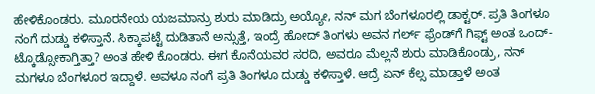ಹೇಳಿಕೊಂಡರು. ಮೂರನೇಯ ಯಜಮಾನ್ರು ಶುರು ಮಾಡಿದ್ರು ಅಯ್ಯೋ, ನನ್ ಮಗ ಬೆಂಗಳೂರಲ್ಲಿ ಡಾಕ್ಟರ್. ಪ್ರತಿ ತಿಂಗಳೂ ನಂಗೆ ದುಡ್ಡು ಕಳಿಸ್ತಾನೆ. ಸಿಕ್ಕಾಪಟ್ಟೆ ದುಡಿತಾನೆ ಅನ್ಸುತ್ತೆ, ಇಂದ್ರೆ ಹೋದ್ ತಿಂಗಳು ಅವನ ಗರ್ಲ್ ಫ್ರೆಂಡ್‌ಗೆ ಗಿಫ್ಟ್ ಅಂತ ಒಂದ್-ಟ್ಕೊಡ್ಸೋಕಾಗ್ತಿತ್ತಾ? ಅಂತ ಹೇಳಿ ಕೊಂಡರು. ಈಗ ಕೊನೆಯವರ ಸರದಿ, ಅವರೂ ಮೆಲ್ಲನೆ ಶುರು ಮಾಡಿಕೊಂಡ್ರು, ನನ್ ಮಗಳೂ ಬೆಂಗಳೂರ ಇದ್ದಾಳೆ. ಅವಳೂ ನಂಗೆ ಪ್ರತಿ ತಿಂಗಳೂ ದುಡ್ಡು ಕಳಿಸ್ತಾಳೆ. ಆದ್ರೆ ಏನ್ ಕೆಲ್ಸ ಮಾಡ್ತಾಳೆ ಅಂತ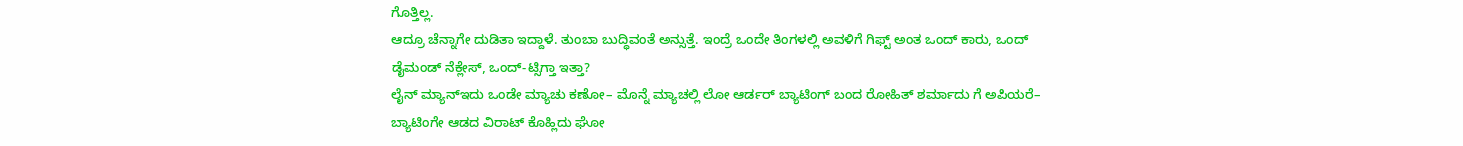ಗೊತ್ತಿಲ್ಲ.
ಆದ್ರೂ ಚೆನ್ನಾಗೇ ದುಡಿತಾ ಇದ್ದಾಳೆ. ತುಂಬಾ ಬುದ್ಧಿವಂತೆ ಅನ್ಸುತ್ತೆ. ಇಂದ್ರೆ ಒಂದೇ ತಿಂಗಳಲ್ಲಿ ಅವಳಿಗೆ ಗಿಫ್ಟ್ ಅಂತ ಒಂದ್ ಕಾರು, ಒಂದ್ ಡೈಮಂಡ್ ನೆಕ್ಲೇಸ್, ಒಂದ್-ಟ್ಸಿಗ್ತಾ ಇತ್ತಾ?
ಲೈನ್ ಮ್ಯಾನ್ಇದು ಒಂಡೇ ಮ್ಯಾಚು ಕಣೋ– ಮೊನ್ನೆ ಮ್ಯಾಚಲ್ಲಿ ಲೋ ಆರ್ಡರ್ ಬ್ಯಾಟಿಂಗ್ ಬಂದ ರೋಹಿತ್ ಶರ್ಮಾದು ಗೆ ಅಪಿಯರೆ– ಬ್ಯಾಟಿಂಗೇ ಆಡದ ವಿರಾಟ್ ಕೊಹ್ಲಿದು ಘೋ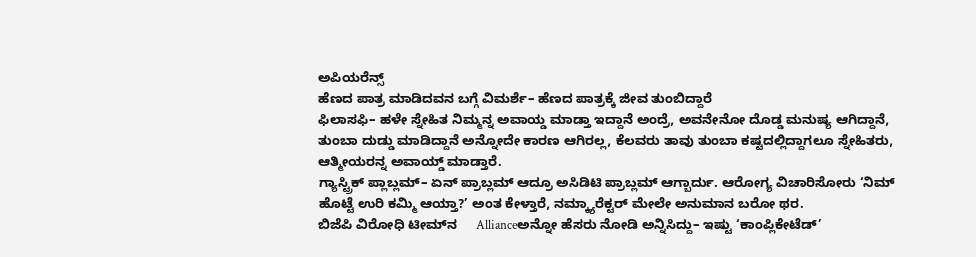ಅಪಿಯರೆನ್ಸ್
ಹೆಣದ ಪಾತ್ರ ಮಾಡಿದವನ ಬಗ್ಗೆ ವಿಮರ್ಶೆ– ಹೆಣದ ಪಾತ್ರಕ್ಕೆ ಜೀವ ತುಂಬಿದ್ದಾರೆ
ಫಿಲಾಸಫಿ– ಹಳೇ ಸ್ನೇಹಿತ ನಿಮ್ಮನ್ನ ಅವಾಯ್ಡ ಮಾಡ್ತಾ ಇದ್ದಾನೆ ಅಂದ್ರೆ, ಅವನೇನೋ ದೊಡ್ಡ ಮನುಷ್ಯ ಆಗಿದ್ದಾನೆ, ತುಂಬಾ ದುಡ್ಡು ಮಾಡಿದ್ದಾನೆ ಅನ್ನೋದೇ ಕಾರಣ ಆಗಿರಲ್ಲ, ಕೆಲವರು ತಾವು ತುಂಬಾ ಕಷ್ಟದಲ್ಲಿದ್ದಾಗಲೂ ಸ್ನೇಹಿತರು, ಆತ್ಮೀಯರನ್ನ ಅವಾಯ್ಡ್ ಮಾಡ್ತಾರೆ.
ಗ್ಯಾಸ್ಟ್ರಿಕ್ ಪ್ಲಾಬ್ಲಮ್– ಏನ್ ಪ್ರಾಬ್ಲಮ್ ಆದ್ರೂ ಅಸಿಡಿಟಿ ಪ್ರಾಬ್ಲಮ್ ಆಗ್ಬಾರ್ದು. ಆರೋಗ್ಯ ವಿಚಾರಿಸೋರು ‘ನಿಮ್ ಹೊಟ್ಟೆ ಉರಿ ಕಮ್ಮಿ ಆಯ್ತಾ?’ ಅಂತ ಕೇಳ್ತಾರೆ, ನಮ್ಕ್ಯಾರೆಕ್ಟರ್ ಮೇಲೇ ಅನುಮಾನ ಬರೋ ಥರ.
ಬಿಜೆಪಿ ವಿರೋಧಿ ಟೀಮ್‌ನ     Allianceಅನ್ನೋ ಹೆಸರು ನೋಡಿ ಅನ್ನಿಸಿದ್ದು– ಇಷ್ಟು ‘ಕಾಂಪ್ಲಿಕೇಟೆಡ್’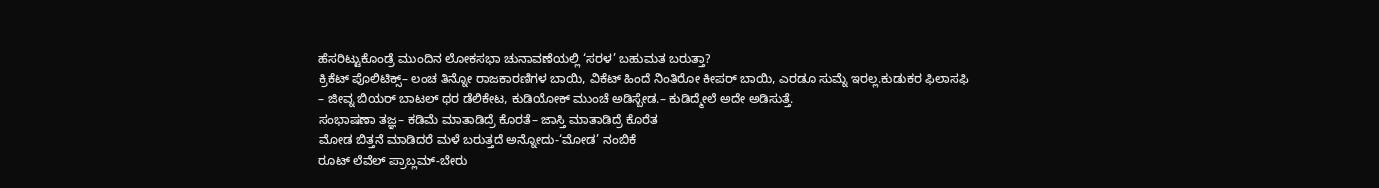ಹೆಸರಿಟ್ಟುಕೊಂಡ್ರೆ ಮುಂದಿನ ಲೋಕಸಭಾ ಚುನಾವಣೆಯಲ್ಲಿ ‘ಸರಳ’ ಬಹುಮತ ಬರುತ್ತಾ?
ಕ್ರಿಕೆಟ್ ಪೊಲಿಟಿಕ್ಸ್– ಲಂಚ ತಿನ್ನೋ ರಾಜಕಾರಣಿಗಳ ಬಾಯಿ, ವಿಕೆಟ್ ಹಿಂದೆ ನಿಂತಿರೋ ಕೀಪರ್ ಬಾಯಿ, ಎರಡೂ ಸುಮ್ನೆ ಇರಲ್ಲ.ಕುಡುಕರ ಫಿಲಾಸಫಿ
– ಜೀವ್ನ ಬಿಯರ್ ಬಾಟಲ್ ಥರ ಡೆಲಿಕೇಟ, ಕುಡಿಯೋಕ್ ಮುಂಚೆ ಅಡಿಸ್ಬೇಡ.– ಕುಡಿದ್ಮೇಲೆ ಅದೇ ಅಡಿಸುತ್ತೆ.
ಸಂಭಾಷಣಾ ತಜ್ಞ– ಕಡಿಮೆ ಮಾತಾಡಿದ್ರೆ ಕೊರತೆ– ಜಾಸ್ತಿ ಮಾತಾಡಿದ್ರೆ ಕೊರೆತ
ಮೋಡ ಬಿತ್ತನೆ ಮಾಡಿದರೆ ಮಳೆ ಬರುತ್ತದೆ ಅನ್ನೋದು-‘ಮೋಡ’ ನಂಬಿಕೆ
ರೂಟ್ ಲೆವೆಲ್ ಪ್ರಾಬ್ಲಮ್-ಬೇರು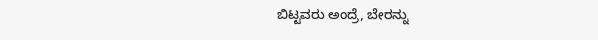ಬಿಟ್ಟವರು ಅಂದ್ರೆ, ಬೇರನ್ನು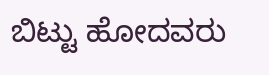ಬಿಟ್ಟು ಹೋದವರು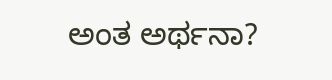ಅಂತ ಅರ್ಥನಾ?